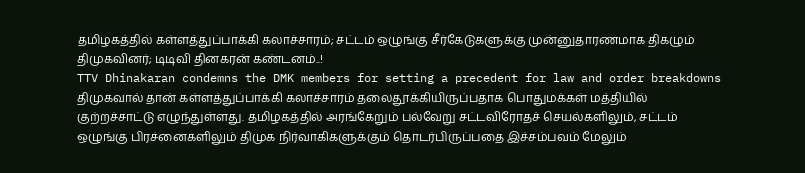தமிழகத்தில் கள்ளத்துப்பாக்கி கலாச்சாரம்; சட்டம் ஒழுங்கு சீர்கேடுகளுக்கு முன்னுதாரணமாக திகழும் திமுகவினர்; டிடிவி தினகரன் கண்டனம்..!
TTV Dhinakaran condemns the DMK members for setting a precedent for law and order breakdowns
திமுகவால் தான் கள்ளத்துப்பாக்கி கலாச்சாரம் தலைதூக்கியிருப்பதாக பொதுமக்கள் மத்தியில் குற்றச்சாட்டு எழுந்துள்ளது. தமிழகத்தில் அரங்கேறும் பல்வேறு சட்டவிரோதச் செயல்களிலும், சட்டம் ஒழுங்கு பிரச்னைகளிலும் திமுக நிர்வாகிகளுக்கும் தொடர்பிருப்பதை இச்சம்பவம் மேலும்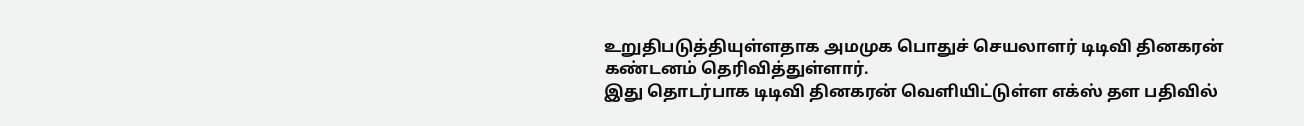உறுதிபடுத்தியுள்ளதாக அமமுக பொதுச் செயலாளர் டிடிவி தினகரன் கண்டனம் தெரிவித்துள்ளார்.
இது தொடர்பாக டிடிவி தினகரன் வெளியிட்டுள்ள எக்ஸ் தள பதிவில்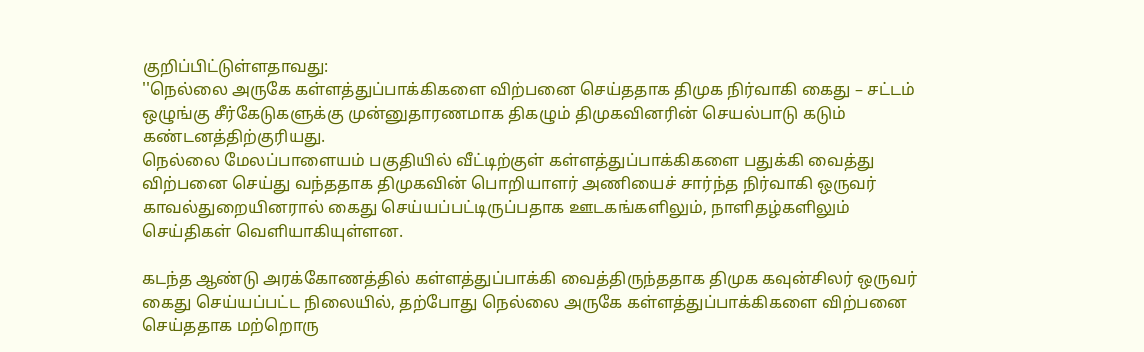குறிப்பிட்டுள்ளதாவது:
''நெல்லை அருகே கள்ளத்துப்பாக்கிகளை விற்பனை செய்ததாக திமுக நிர்வாகி கைது – சட்டம் ஒழுங்கு சீர்கேடுகளுக்கு முன்னுதாரணமாக திகழும் திமுகவினரின் செயல்பாடு கடும் கண்டனத்திற்குரியது.
நெல்லை மேலப்பாளையம் பகுதியில் வீட்டிற்குள் கள்ளத்துப்பாக்கிகளை பதுக்கி வைத்து விற்பனை செய்து வந்ததாக திமுகவின் பொறியாளர் அணியைச் சார்ந்த நிர்வாகி ஒருவர் காவல்துறையினரால் கைது செய்யப்பட்டிருப்பதாக ஊடகங்களிலும், நாளிதழ்களிலும் செய்திகள் வெளியாகியுள்ளன.

கடந்த ஆண்டு அரக்கோணத்தில் கள்ளத்துப்பாக்கி வைத்திருந்ததாக திமுக கவுன்சிலர் ஒருவர் கைது செய்யப்பட்ட நிலையில், தற்போது நெல்லை அருகே கள்ளத்துப்பாக்கிகளை விற்பனை செய்ததாக மற்றொரு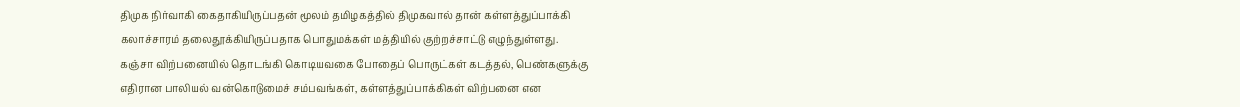திமுக நிர்வாகி கைதாகியிருப்பதன் மூலம் தமிழகத்தில் திமுகவால் தான் கள்ளத்துப்பாக்கி கலாச்சாரம் தலைதூக்கியிருப்பதாக பொதுமக்கள் மத்தியில் குற்றச்சாட்டு எழுந்துள்ளது.
கஞ்சா விற்பனையில் தொடங்கி கொடியவகை போதைப் பொருட்கள் கடத்தல், பெண்களுக்கு எதிரான பாலியல் வன்கொடுமைச் சம்பவங்கள், கள்ளத்துப்பாக்கிகள் விற்பனை என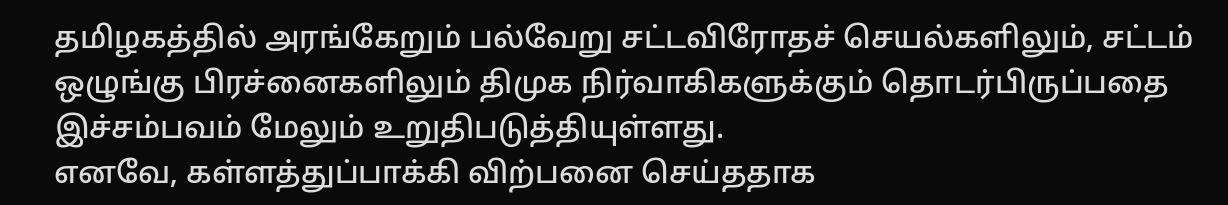தமிழகத்தில் அரங்கேறும் பல்வேறு சட்டவிரோதச் செயல்களிலும், சட்டம் ஒழுங்கு பிரச்னைகளிலும் திமுக நிர்வாகிகளுக்கும் தொடர்பிருப்பதை இச்சம்பவம் மேலும் உறுதிபடுத்தியுள்ளது.
எனவே, கள்ளத்துப்பாக்கி விற்பனை செய்ததாக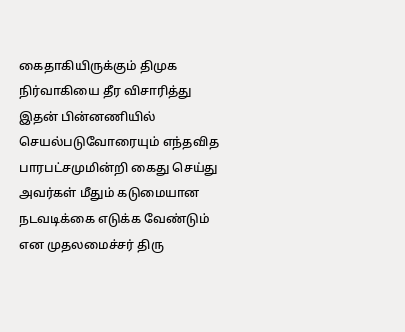கைதாகியிருக்கும் திமுக நிர்வாகியை தீர விசாரித்து இதன் பின்னணியில் செயல்படுவோரையும் எந்தவித பாரபட்சமுமின்றி கைது செய்து அவர்கள் மீதும் கடுமையான நடவடிக்கை எடுக்க வேண்டும் என முதலமைச்சர் திரு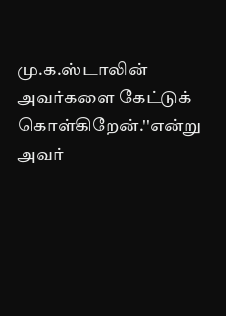மு.க.ஸ்டாலின் அவர்களை கேட்டுக் கொள்கிறேன்.''என்று அவர்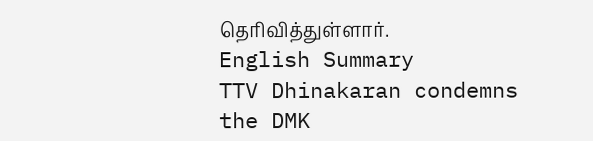தெரிவித்துள்ளார்.
English Summary
TTV Dhinakaran condemns the DMK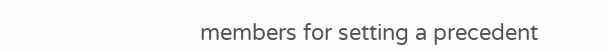members for setting a precedent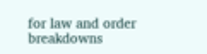for law and order breakdowns